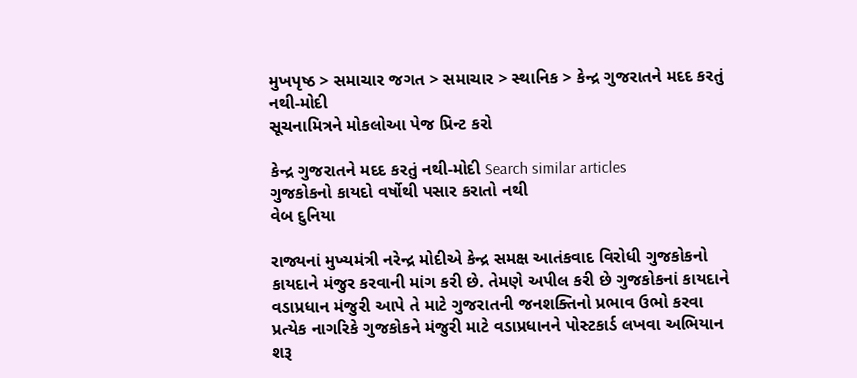મુખપૃષ્ઠ > સમાચાર જગત > સમાચાર > સ્થાનિક > કેન્દ્ર ગુજરાતને મદદ કરતું નથી-મોદી
સૂચનામિત્રને મોકલોઆ પેજ પ્રિન્ટ કરો

કેન્દ્ર ગુજરાતને મદદ કરતું નથી-મોદી Search similar articles
ગુજકોકનો કાયદો વર્ષોથી પસાર કરાતો નથી
વેબ દુનિયા

રાજ્યનાં મુખ્યમંત્રી નરેન્દ્ર મોદીએ કેન્દ્ર સમક્ષ આતંકવાદ વિરોધી ગુજકોકનો કાયદાને મંજુર કરવાની માંગ કરી છે. તેમણે અપીલ કરી છે ગુજકોકનાં કાયદાને વડાપ્રધાન મંજુરી આપે તે માટે ગુજરાતની જનશક્તિનો પ્રભાવ ઉભો કરવા પ્રત્યેક નાગરિકે ગુજકોકને મંજુરી માટે વડાપ્રધાનને પોસ્ટકાર્ડ લખવા અભિયાન શરૂ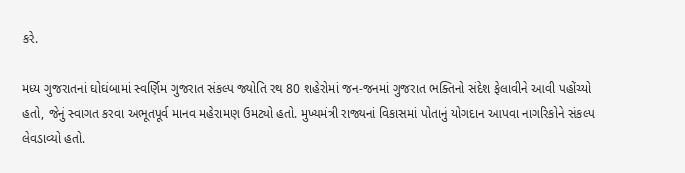કરે.

મધ્ય ગુજરાતનાં ઘોઘંબામાં સ્વર્ણિમ ગુજરાત સંકલ્પ જ્યોતિ રથ 80 શહેરોમાં જન-જનમાં ગુજરાત ભક્તિનો સંદેશ ફેલાવીને આવી પહોંચ્યો હતો, જેનું સ્વાગત કરવા અભૂતપૂર્વ માનવ મહેરામણ ઉમટ્યો હતો. મુખ્યમંત્રી રાજ્યનાં વિકાસમાં પોતાનું યોગદાન આપવા નાગરિકોને સંકલ્પ લેવડાવ્યો હતો.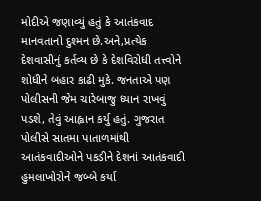મોદીએ જણાવ્યું હતું કે આતંકવાદ માનવતાનો દુશ્મન છે.અને,પ્રત્યેક દેશવાસીનું કર્તવ્ય છે કે દેશવિરોધી તત્ત્વોને શોધીને બહાર કાઢી મુકે. જનતાએ પણ પોલીસની જેમ ચારેબાજુ ધ્યાન રાખવું પડશે, તેવું આહ્વાન કર્યુ હતું. ગુજરાત પોલીસે સાતમા પાતાળમાંથી આતંકવાદીઓને પકડીને દેશનાં આતંકવાદી હુમલાખોરોને જબ્બે કર્યા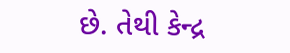છે. તેથી કેન્દ્ર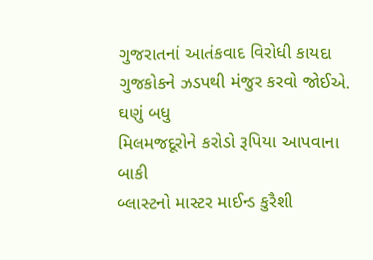ગુજરાતનાં આતંકવાદ વિરોધી કાયદા ગુજકોકને ઝડપથી મંજુર કરવો જોઈએ.
ઘણું બધુ
મિલમજદૂરોને કરોડો રૂપિયા આપવાના બાકી
બ્લાસ્ટનો માસ્ટર માઈન્ડ કુરૈશી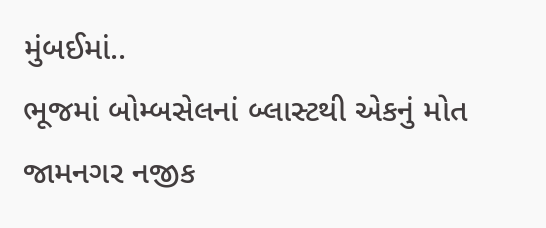મુંબઈમાં..
ભૂજમાં બોમ્બસેલનાં બ્લાસ્ટથી એકનું મોત
જામનગર નજીક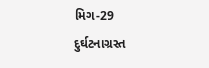મિગ-29 દુર્ઘટનાગ્રસ્ત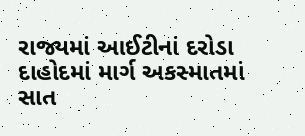રાજ્યમાં આઈટીનાં દરોડા
દાહોદમાં માર્ગ અકસ્માતમાં સાત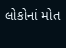લોકોનાં મોત